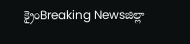క్రైంBreaking Newsజిల్లా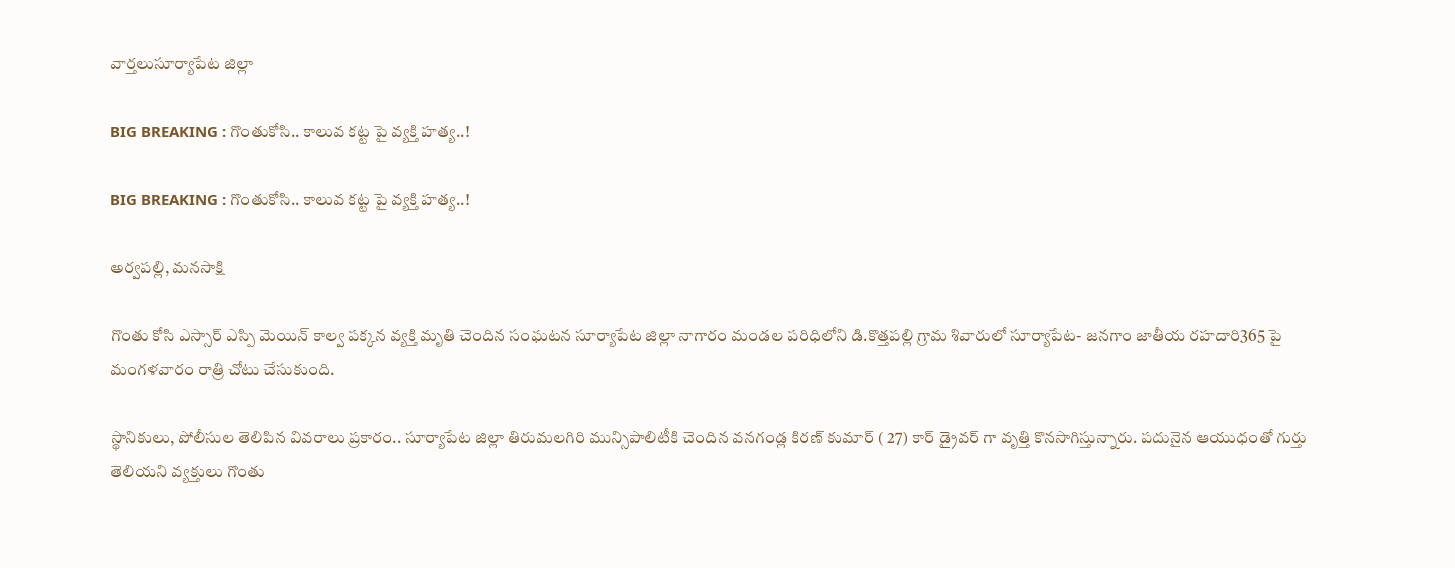వార్తలుసూర్యాపేట జిల్లా

BIG BREAKING : గొంతుకోసి.. కాలువ కట్ట పై వ్యక్తి హత్య..!

BIG BREAKING : గొంతుకోసి.. కాలువ కట్ట పై వ్యక్తి హత్య..!

అర్వపల్లి, మనసాక్షి

గొంతు కోసి ఎస్సార్ ఎస్పి మెయిన్ కాల్వ పక్కన వ్యక్తి మృతి చెందిన సంఘటన సూర్యాపేట జిల్లా నాగారం మండల పరిధిలోని డి.కొత్తపల్లి గ్రామ శివారులో సూర్యాపేట- జనగాం జాతీయ రహదారి365 పై మంగళవారం రాత్రి చోటు చేసుకుంది.

స్థానికులు, పోలీసుల తెలిపిన వివరాలు ప్రకారం.. సూర్యాపేట జిల్లా తిరుమలగిరి మున్సిపాలిటీకి చెందిన వనగండ్ల కిరణ్ కుమార్ ( 27) కార్ డ్రైవర్ గా వృత్తి కొనసాగిస్తున్నారు. పదునైన ఆయుధంతో గుర్తు తెలియని వ్యక్తులు గొంతు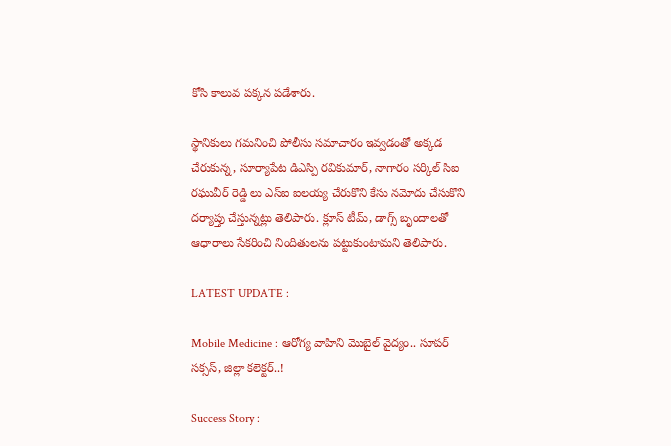కోసి కాలువ పక్కన పడేశారు.

స్థానికులు గమనించి పోలీసు సమాచారం ఇవ్వడంతో అక్కడ చేరుకున్న, సూర్యాపేట డిఎస్పి రవికుమార్, నాగారం సర్కిల్ సిఐ రఘువీర్ రెడ్డి లు ఎస్ఐ ఐలయ్య చేరుకొని కేసు నమోదు చేసుకొని దర్యాప్తు చేస్తున్నట్లు తెలిపారు. క్లూస్ టీమ్, డాగ్స్ బృందాలతో ఆధారాలు సేకరించి నిందితులను పట్టుకుంటామని తెలిపారు.

LATEST UPDATE :

Mobile Medicine : ఆరోగ్య వాహిని మొబైల్ వైద్యం.. సూపర్ సక్సస్, జిల్లా కలెక్టర్..!

Success Story :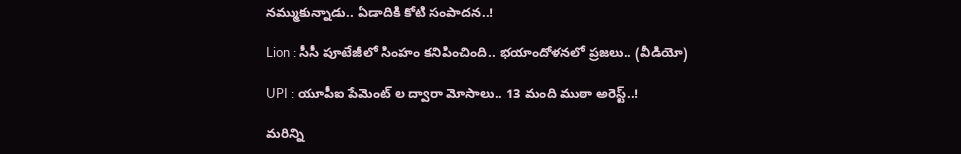నమ్ముకున్నాడు.. ఏడాదికి కోటి సంపాదన..!

Lion : సీసీ పూటేజీలో సింహం కనిపించింది.. భయాందోళనలో ప్రజలు.. (వీడియో)

UPI : యూపీఐ పేమెంట్ ల ద్వారా మోసాలు.. 13 మంది ముఠా అరెస్ట్..!

మరిన్ని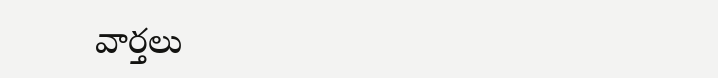వార్తలు